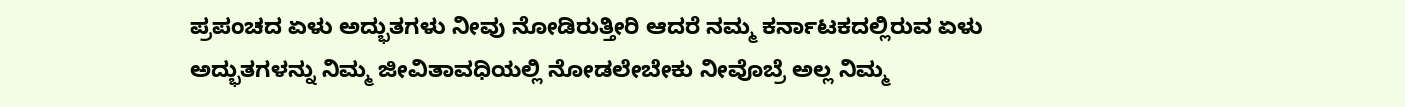ಪ್ರಪಂಚದ ಏಳು ಅದ್ಭುತಗಳು ನೀವು ನೋಡಿರುತ್ತೀರಿ ಆದರೆ ನಮ್ಮ ಕರ್ನಾಟಕದಲ್ಲಿರುವ ಏಳು ಅದ್ಭುತಗಳನ್ನು ನಿಮ್ಮ ಜೀವಿತಾವಧಿಯಲ್ಲಿ ನೋಡಲೇಬೇಕು ನೀವೊಬ್ರೆ ಅಲ್ಲ ನಿಮ್ಮ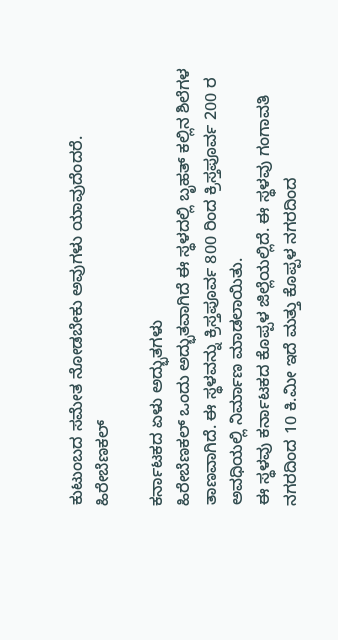ಕುಟುಂಬದ ಸಮೇತ ನೋಡಬೇಕು ಅವುಗಳು ಯಾವುದೆಂದರೆ.
ಹಿರೇಬೆಣಕಲ್

ಕರ್ನಾಟಕದ ಏಳು ಅದ್ಭುತಗಳು
ಹಿರೇಬೆಣಕಲ್ ಒಂದು ಅದ್ಭುತವಾಗಿದೆ ಈ ಸ್ಥಳದಲ್ಲಿ ಬೃಹತ್ ಕಲ್ಲಿನ ಶಿಲೆಗಳ ತಾಣವಾಗಿದೆ. ಈ ಸ್ಥಳವನ್ನು ಕ್ರಿಸ್ತಪೂರ್ವ 800 ರಿಂದ ಕ್ರಿಸ್ತಪೂರ್ವ 200 ರ ಅವಧಿಯಲ್ಲಿ ನಿರ್ಮಾಣ ಮಾಡಲಾಯಿತು.
ಈ ಸ್ಥಳವು ಕರ್ನಾಟಕದ ಕೊಪ್ಪಳ ಜಿಲ್ಲೆಯಲ್ಲಿದೆ. ಈ ಸ್ಥಳವು ಗಂಗಾವತಿ ನಗರದಿಂದ 10 ಕಿ.ಮೀ ಇದೆ ಮತ್ತು ಕೊಪ್ಪಳ ನಗರದಿಂದ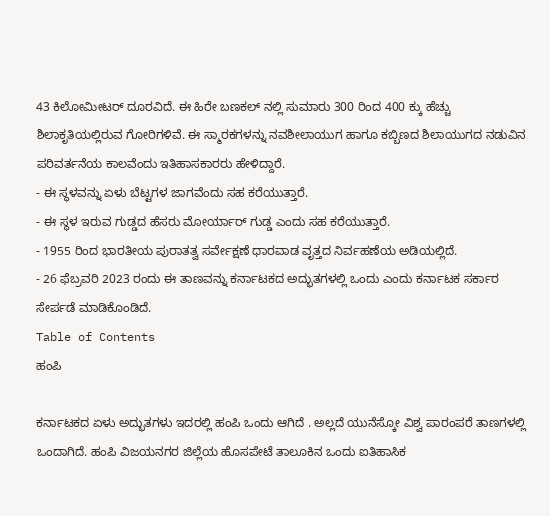43 ಕಿಲೋಮೀಟರ್ ದೂರವಿದೆ. ಈ ಹಿರೇ ಬಣಕಲ್ ನಲ್ಲಿ ಸುಮಾರು 300 ರಿಂದ 400 ಕ್ಕು ಹೆಚ್ಚು ಶಿಲಾಕೃತಿಯಲ್ಲಿರುವ ಗೋರಿಗಳಿವೆ. ಈ ಸ್ಮಾರಕಗಳನ್ನು ನವಶೀಲಾಯುಗ ಹಾಗೂ ಕಬ್ಬಿಣದ ಶಿಲಾಯುಗದ ನಡುವಿನ ಪರಿವರ್ತನೆಯ ಕಾಲವೆಂದು ಇತಿಹಾಸಕಾರರು ಹೇಳಿದ್ದಾರೆ.
- ಈ ಸ್ಥಳವನ್ನು ಏಳು ಬೆಟ್ಟಗಳ ಜಾಗವೆಂದು ಸಹ ಕರೆಯುತ್ತಾರೆ.
- ಈ ಸ್ಥಳ ಇರುವ ಗುಡ್ಡದ ಹೆಸರು ಮೋರ್ಯಾರ್ ಗುಡ್ಡ ಎಂದು ಸಹ ಕರೆಯುತ್ತಾರೆ.
- 1955 ರಿಂದ ಭಾರತೀಯ ಪುರಾತತ್ವ ಸರ್ವೇಕ್ಷಣೆ ಧಾರವಾಡ ವೃತ್ತದ ನಿರ್ವಹಣೆಯ ಅಡಿಯಲ್ಲಿದೆ.
- 26 ಫೆಬ್ರವರಿ 2023 ರಂದು ಈ ತಾಣವನ್ನು ಕರ್ನಾಟಕದ ಅದ್ಭುತಗಳಲ್ಲಿ ಒಂದು ಎಂದು ಕರ್ನಾಟಕ ಸರ್ಕಾರ ಸೇರ್ಪಡೆ ಮಾಡಿಕೊಂಡಿದೆ.
Table of Contents
ಹಂಪಿ

ಕರ್ನಾಟಕದ ಏಳು ಅದ್ಭುತಗಳು ಇದರಲ್ಲಿ ಹಂಪಿ ಒಂದು ಆಗಿದೆ . ಅಲ್ಲದೆ ಯುನೆಸ್ಕೋ ವಿಶ್ವ ಪಾರಂಪರೆ ತಾಣಗಳಲ್ಲಿ ಒಂದಾಗಿದೆ. ಹಂಪಿ ವಿಜಯನಗರ ಜಿಲ್ಲೆಯ ಹೊಸಪೇಟೆ ತಾಲೂಕಿನ ಒಂದು ಐತಿಹಾಸಿಕ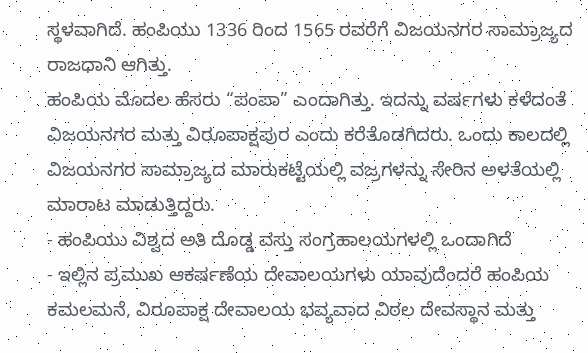ಸ್ಥಳವಾಗಿದೆ. ಹಂಪಿಯು 1336 ರಿಂದ 1565 ರವರೆಗೆ ವಿಜಯನಗರ ಸಾಮ್ರಾಜ್ಯದ ರಾಜಧಾನಿ ಆಗಿತ್ತು.
ಹಂಪಿಯ ಮೊದಲ ಹೆಸರು “ಪಂಪಾ” ಎಂದಾಗಿತ್ತು. ಇದನ್ನು ವರ್ಷಗಳು ಕಳೆದಂತೆ ವಿಜಯನಗರ ಮತ್ತು ವಿರೂಪಾಕ್ಷಪುರ ಎಂದು ಕರೆತೊಡಗಿದರು. ಒಂದು ಕಾಲದಲ್ಲಿ ವಿಜಯನಗರ ಸಾಮ್ರಾಜ್ಯದ ಮಾರುಕಟ್ಟೆಯಲ್ಲಿ ವಜ್ರಗಳನ್ನು ಸೇರಿನ ಅಳತೆಯಲ್ಲಿ ಮಾರಾಟ ಮಾಡುತ್ತಿದ್ದರು.
- ಹಂಪಿಯು ವಿಶ್ವದ ಅತಿ ದೊಡ್ಡ ವಸ್ತು ಸಂಗ್ರಹಾಲಯಗಳಲ್ಲಿ ಒಂದಾಗಿದೆ
- ಇಲ್ಲಿನ ಪ್ರಮುಖ ಆಕರ್ಷಣೆಯ ದೇವಾಲಯಗಳು ಯಾವುದೆಂದರೆ ಹಂಪಿಯ ಕಮಲಮನೆ, ವಿರೂಪಾಕ್ಷ ದೇವಾಲಯ ಭವ್ಯವಾದ ವಿಠಲ ದೇವಸ್ಥಾನ ಮತ್ತು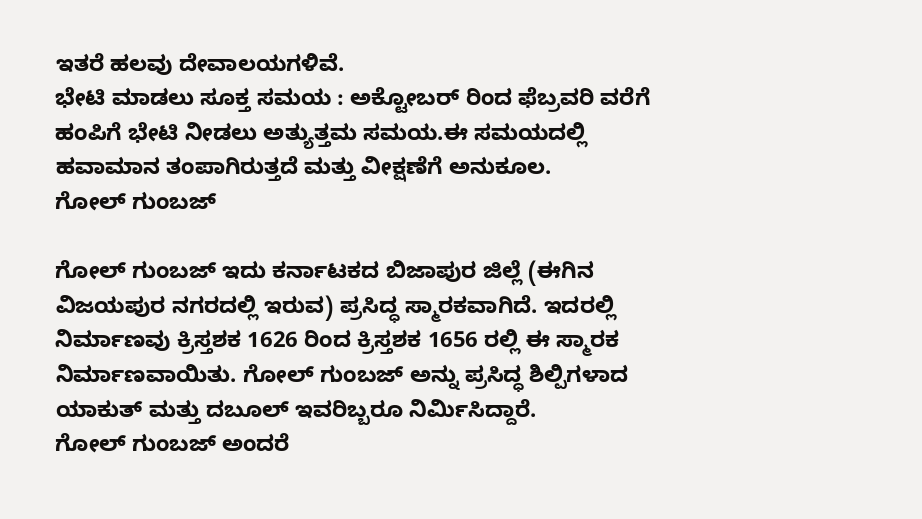ಇತರೆ ಹಲವು ದೇವಾಲಯಗಳಿವೆ.
ಭೇಟಿ ಮಾಡಲು ಸೂಕ್ತ ಸಮಯ : ಅಕ್ಟೋಬರ್ ರಿಂದ ಫೆಬ್ರವರಿ ವರೆಗೆ ಹಂಪಿಗೆ ಭೇಟಿ ನೀಡಲು ಅತ್ಯುತ್ತಮ ಸಮಯ.ಈ ಸಮಯದಲ್ಲಿ ಹವಾಮಾನ ತಂಪಾಗಿರುತ್ತದೆ ಮತ್ತು ವೀಕ್ಷಣೆಗೆ ಅನುಕೂಲ.
ಗೋಲ್ ಗುಂಬಜ್

ಗೋಲ್ ಗುಂಬಜ್ ಇದು ಕರ್ನಾಟಕದ ಬಿಜಾಪುರ ಜಿಲ್ಲೆ (ಈಗಿನ ವಿಜಯಪುರ ನಗರದಲ್ಲಿ ಇರುವ) ಪ್ರಸಿದ್ಧ ಸ್ಮಾರಕವಾಗಿದೆ. ಇದರಲ್ಲಿ ನಿರ್ಮಾಣವು ಕ್ರಿಸ್ತಶಕ 1626 ರಿಂದ ಕ್ರಿಸ್ತಶಕ 1656 ರಲ್ಲಿ ಈ ಸ್ಮಾರಕ ನಿರ್ಮಾಣವಾಯಿತು. ಗೋಲ್ ಗುಂಬಜ್ ಅನ್ನು ಪ್ರಸಿದ್ಧ ಶಿಲ್ಪಿಗಳಾದ ಯಾಕುತ್ ಮತ್ತು ದಬೂಲ್ ಇವರಿಬ್ಬರೂ ನಿರ್ಮಿಸಿದ್ದಾರೆ.
ಗೋಲ್ ಗುಂಬಜ್ ಅಂದರೆ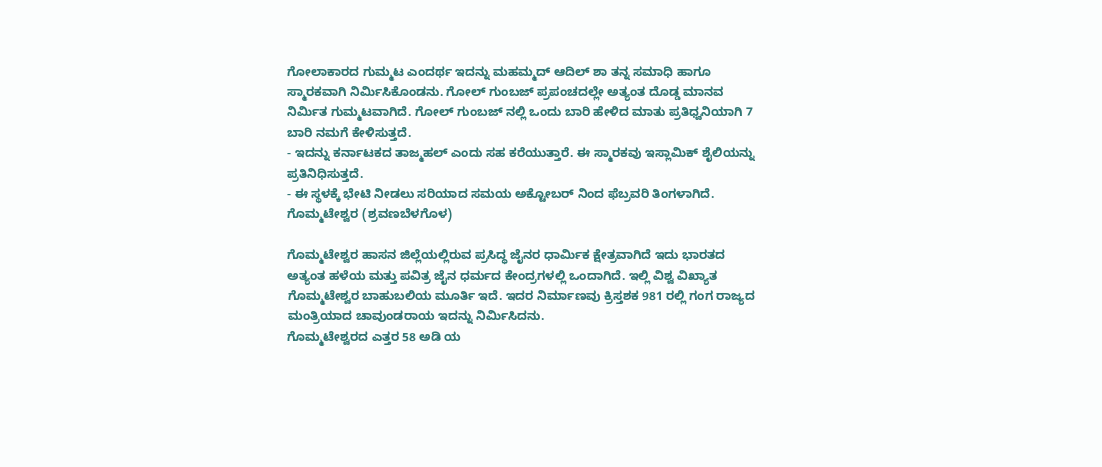ಗೋಲಾಕಾರದ ಗುಮ್ಮಟ ಎಂದರ್ಥ ಇದನ್ನು ಮಹಮ್ಮದ್ ಆದಿಲ್ ಶಾ ತನ್ನ ಸಮಾಧಿ ಹಾಗೂ ಸ್ಮಾರಕವಾಗಿ ನಿರ್ಮಿಸಿಕೊಂಡನು. ಗೋಲ್ ಗುಂಬಜ್ ಪ್ರಪಂಚದಲ್ಲೇ ಅತ್ಯಂತ ದೊಡ್ಡ ಮಾನವ ನಿರ್ಮಿತ ಗುಮ್ಮಟವಾಗಿದೆ. ಗೋಲ್ ಗುಂಬಜ್ ನಲ್ಲಿ ಒಂದು ಬಾರಿ ಹೇಳಿದ ಮಾತು ಪ್ರತಿಧ್ವನಿಯಾಗಿ 7 ಬಾರಿ ನಮಗೆ ಕೇಳಿಸುತ್ತದೆ.
- ಇದನ್ನು ಕರ್ನಾಟಕದ ತಾಜ್ಮಹಲ್ ಎಂದು ಸಹ ಕರೆಯುತ್ತಾರೆ. ಈ ಸ್ಮಾರಕವು ಇಸ್ಲಾಮಿಕ್ ಶೈಲಿಯನ್ನು ಪ್ರತಿನಿಧಿಸುತ್ತದೆ.
- ಈ ಸ್ಥಳಕ್ಕೆ ಭೇಟಿ ನೀಡಲು ಸರಿಯಾದ ಸಮಯ ಅಕ್ಟೋಬರ್ ನಿಂದ ಫೆಬ್ರವರಿ ತಿಂಗಳಾಗಿದೆ.
ಗೊಮ್ಮಟೇಶ್ವರ (ಶ್ರವಣಬೆಳಗೊಳ)

ಗೊಮ್ಮಟೇಶ್ವರ ಹಾಸನ ಜಿಲ್ಲೆಯಲ್ಲಿರುವ ಪ್ರಸಿದ್ಧ ಜೈನರ ಧಾರ್ಮಿಕ ಕ್ಷೇತ್ರವಾಗಿದೆ ಇದು ಭಾರತದ ಅತ್ಯಂತ ಹಳೆಯ ಮತ್ತು ಪವಿತ್ರ ಜೈನ ಧರ್ಮದ ಕೇಂದ್ರಗಳಲ್ಲಿ ಒಂದಾಗಿದೆ. ಇಲ್ಲಿ ವಿಶ್ವ ವಿಖ್ಯಾತ ಗೊಮ್ಮಟೇಶ್ವರ ಬಾಹುಬಲಿಯ ಮೂರ್ತಿ ಇದೆ. ಇದರ ನಿರ್ಮಾಣವು ಕ್ರಿಸ್ತಶಕ 981 ರಲ್ಲಿ ಗಂಗ ರಾಜ್ಯದ ಮಂತ್ರಿಯಾದ ಚಾವುಂಡರಾಯ ಇದನ್ನು ನಿರ್ಮಿಸಿದನು.
ಗೊಮ್ಮಟೇಶ್ವರದ ಎತ್ತರ 58 ಅಡಿ ಯ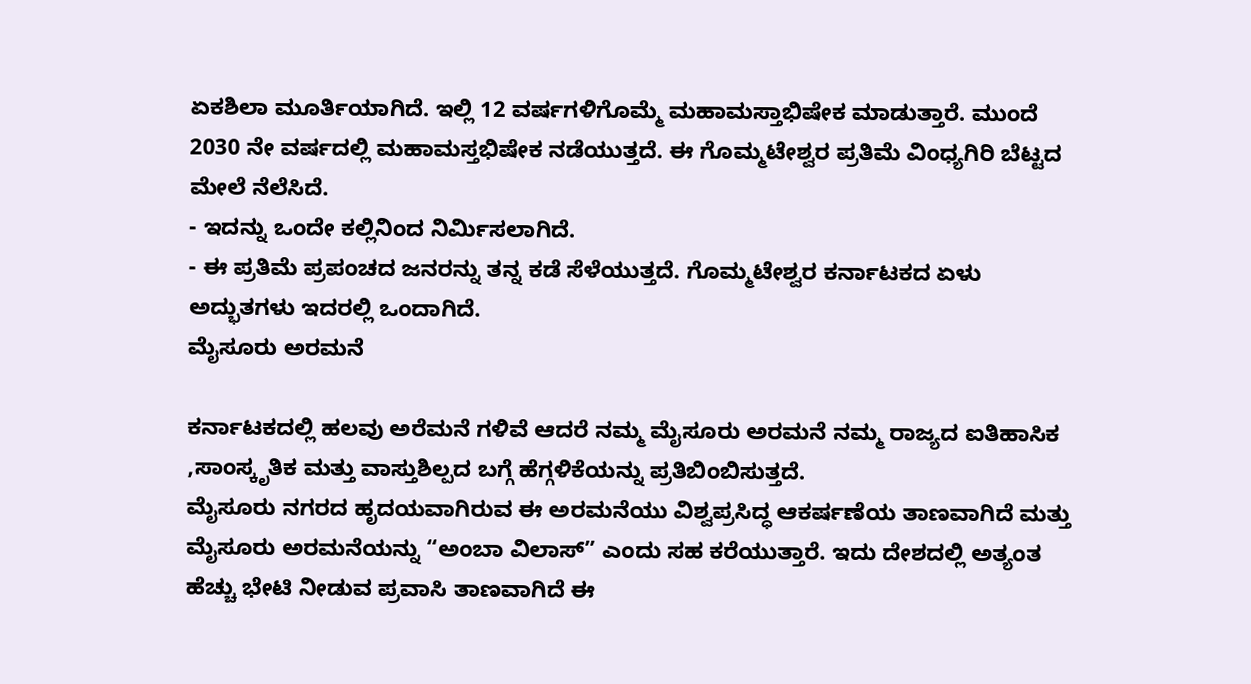ಏಕಶಿಲಾ ಮೂರ್ತಿಯಾಗಿದೆ. ಇಲ್ಲಿ 12 ವರ್ಷಗಳಿಗೊಮ್ಮೆ ಮಹಾಮಸ್ತಾಭಿಷೇಕ ಮಾಡುತ್ತಾರೆ. ಮುಂದೆ 2030 ನೇ ವರ್ಷದಲ್ಲಿ ಮಹಾಮಸ್ತಭಿಷೇಕ ನಡೆಯುತ್ತದೆ. ಈ ಗೊಮ್ಮಟೇಶ್ವರ ಪ್ರತಿಮೆ ವಿಂಧ್ಯಗಿರಿ ಬೆಟ್ಟದ ಮೇಲೆ ನೆಲೆಸಿದೆ.
- ಇದನ್ನು ಒಂದೇ ಕಲ್ಲಿನಿಂದ ನಿರ್ಮಿಸಲಾಗಿದೆ.
- ಈ ಪ್ರತಿಮೆ ಪ್ರಪಂಚದ ಜನರನ್ನು ತನ್ನ ಕಡೆ ಸೆಳೆಯುತ್ತದೆ. ಗೊಮ್ಮಟೇಶ್ವರ ಕರ್ನಾಟಕದ ಏಳು ಅದ್ಭುತಗಳು ಇದರಲ್ಲಿ ಒಂದಾಗಿದೆ.
ಮೈಸೂರು ಅರಮನೆ

ಕರ್ನಾಟಕದಲ್ಲಿ ಹಲವು ಅರೆಮನೆ ಗಳಿವೆ ಆದರೆ ನಮ್ಮ ಮೈಸೂರು ಅರಮನೆ ನಮ್ಮ ರಾಜ್ಯದ ಐತಿಹಾಸಿಕ ,ಸಾಂಸ್ಕೃತಿಕ ಮತ್ತು ವಾಸ್ತುಶಿಲ್ಪದ ಬಗ್ಗೆ ಹೆಗ್ಗಳಿಕೆಯನ್ನು ಪ್ರತಿಬಿಂಬಿಸುತ್ತದೆ.
ಮೈಸೂರು ನಗರದ ಹೃದಯವಾಗಿರುವ ಈ ಅರಮನೆಯು ವಿಶ್ವಪ್ರಸಿದ್ಧ ಆಕರ್ಷಣೆಯ ತಾಣವಾಗಿದೆ ಮತ್ತು ಮೈಸೂರು ಅರಮನೆಯನ್ನು “ಅಂಬಾ ವಿಲಾಸ್” ಎಂದು ಸಹ ಕರೆಯುತ್ತಾರೆ. ಇದು ದೇಶದಲ್ಲಿ ಅತ್ಯಂತ ಹೆಚ್ಚು ಭೇಟಿ ನೀಡುವ ಪ್ರವಾಸಿ ತಾಣವಾಗಿದೆ ಈ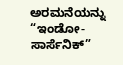ಅರಮನೆಯನ್ನು “ಇಂಡೋ-ಸಾರ್ಸೆನಿಕ್”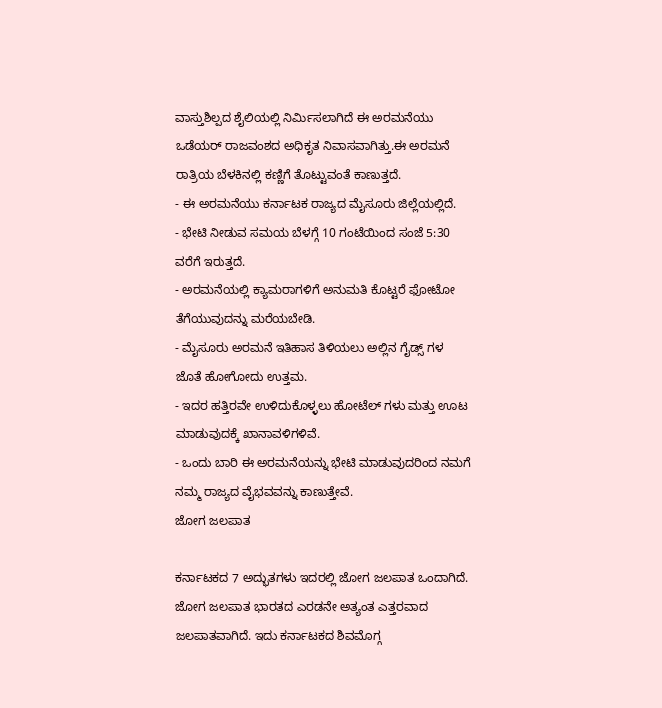ವಾಸ್ತುಶಿಲ್ಪದ ಶೈಲಿಯಲ್ಲಿ ನಿರ್ಮಿಸಲಾಗಿದೆ ಈ ಅರಮನೆಯು ಒಡೆಯರ್ ರಾಜವಂಶದ ಅಧಿಕೃತ ನಿವಾಸವಾಗಿತ್ತು.ಈ ಅರಮನೆ ರಾತ್ರಿಯ ಬೆಳಕಿನಲ್ಲಿ ಕಣ್ಣಿಗೆ ತೊಟ್ಟುವಂತೆ ಕಾಣುತ್ತದೆ.
- ಈ ಅರಮನೆಯು ಕರ್ನಾಟಕ ರಾಜ್ಯದ ಮೈಸೂರು ಜಿಲ್ಲೆಯಲ್ಲಿದೆ.
- ಭೇಟಿ ನೀಡುವ ಸಮಯ ಬೆಳಗ್ಗೆ 10 ಗಂಟೆಯಿಂದ ಸಂಜೆ 5:30 ವರೆಗೆ ಇರುತ್ತದೆ.
- ಅರಮನೆಯಲ್ಲಿ ಕ್ಯಾಮರಾಗಳಿಗೆ ಅನುಮತಿ ಕೊಟ್ಟರೆ ಫೋಟೋ ತೆಗೆಯುವುದನ್ನು ಮರೆಯಬೇಡಿ.
- ಮೈಸೂರು ಅರಮನೆ ಇತಿಹಾಸ ತಿಳಿಯಲು ಅಲ್ಲಿನ ಗೈಡ್ಸ್ ಗಳ ಜೊತೆ ಹೋಗೋದು ಉತ್ತಮ.
- ಇದರ ಹತ್ತಿರವೇ ಉಳಿದುಕೊಳ್ಳಲು ಹೋಟೆಲ್ ಗಳು ಮತ್ತು ಊಟ ಮಾಡುವುದಕ್ಕೆ ಖಾನಾವಳಿಗಳಿವೆ.
- ಒಂದು ಬಾರಿ ಈ ಅರಮನೆಯನ್ನು ಭೇಟಿ ಮಾಡುವುದರಿಂದ ನಮಗೆ ನಮ್ಮ ರಾಜ್ಯದ ವೈಭವವನ್ನು ಕಾಣುತ್ತೇವೆ.
ಜೋಗ ಜಲಪಾತ

ಕರ್ನಾಟಕದ 7 ಅದ್ಭುತಗಳು ಇದರಲ್ಲಿ ಜೋಗ ಜಲಪಾತ ಒಂದಾಗಿದೆ. ಜೋಗ ಜಲಪಾತ ಭಾರತದ ಎರಡನೇ ಅತ್ಯಂತ ಎತ್ತರವಾದ ಜಲಪಾತವಾಗಿದೆ. ಇದು ಕರ್ನಾಟಕದ ಶಿವಮೊಗ್ಗ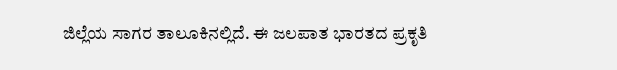ಜಿಲ್ಲೆಯ ಸಾಗರ ತಾಲೂಕಿನಲ್ಲಿದೆ. ಈ ಜಲಪಾತ ಭಾರತದ ಪ್ರಕೃತಿ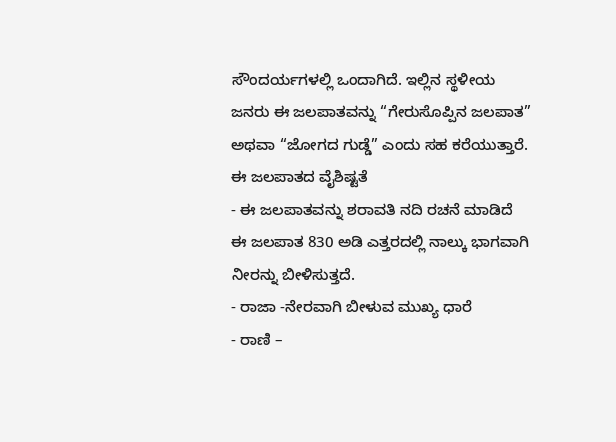ಸೌಂದರ್ಯಗಳಲ್ಲಿ ಒಂದಾಗಿದೆ. ಇಲ್ಲಿನ ಸ್ಥಳೀಯ ಜನರು ಈ ಜಲಪಾತವನ್ನು “ಗೇರುಸೊಪ್ಪಿನ ಜಲಪಾತ” ಅಥವಾ “ಜೋಗದ ಗುಡ್ಡೆ” ಎಂದು ಸಹ ಕರೆಯುತ್ತಾರೆ.
ಈ ಜಲಪಾತದ ವೈಶಿಷ್ಟತೆ
- ಈ ಜಲಪಾತವನ್ನು ಶರಾವತಿ ನದಿ ರಚನೆ ಮಾಡಿದೆ ಈ ಜಲಪಾತ 830 ಅಡಿ ಎತ್ತರದಲ್ಲಿ ನಾಲ್ಕು ಭಾಗವಾಗಿ ನೀರನ್ನು ಬೀಳಿಸುತ್ತದೆ.
- ರಾಜಾ -ನೇರವಾಗಿ ಬೀಳುವ ಮುಖ್ಯ ಧಾರೆ
- ರಾಣಿ –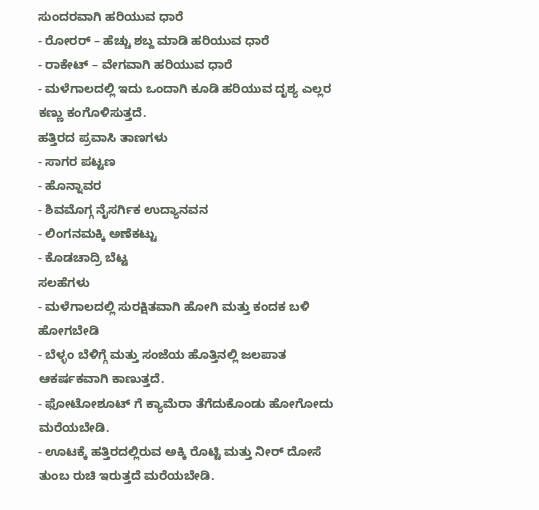ಸುಂದರವಾಗಿ ಹರಿಯುವ ಧಾರೆ
- ರೋರರ್ – ಹೆಚ್ಚು ಶಬ್ದ ಮಾಡಿ ಹರಿಯುವ ಧಾರೆ
- ರಾಕೇಟ್ – ವೇಗವಾಗಿ ಹರಿಯುವ ಧಾರೆ
- ಮಳೆಗಾಲದಲ್ಲಿ ಇದು ಒಂದಾಗಿ ಕೂಡಿ ಹರಿಯುವ ದೃಶ್ಯ ಎಲ್ಲರ ಕಣ್ಣು ಕಂಗೊಳಿಸುತ್ತದೆ.
ಹತ್ತಿರದ ಪ್ರವಾಸಿ ತಾಣಗಳು
- ಸಾಗರ ಪಟ್ಟಣ
- ಹೊನ್ನಾವರ
- ಶಿವಮೊಗ್ಗ ನೈಸರ್ಗಿಕ ಉದ್ಯಾನವನ
- ಲಿಂಗನಮಕ್ಕಿ ಅಣೆಕಟ್ಟು
- ಕೊಡಚಾದ್ರಿ ಬೆಟ್ಟ
ಸಲಹೆಗಳು
- ಮಳೆಗಾಲದಲ್ಲಿ ಸುರಕ್ಷಿತವಾಗಿ ಹೋಗಿ ಮತ್ತು ಕಂದಕ ಬಳಿ ಹೋಗಬೇಡಿ
- ಬೆಳ್ಳಂ ಬೆಳಿಗ್ಗೆ ಮತ್ತು ಸಂಜೆಯ ಹೊತ್ತಿನಲ್ಲಿ ಜಲಪಾತ ಆಕರ್ಷಕವಾಗಿ ಕಾಣುತ್ತದೆ.
- ಫೋಟೋಶೂಟ್ ಗೆ ಕ್ಯಾಮೆರಾ ತೆಗೆದುಕೊಂಡು ಹೋಗೋದು ಮರೆಯಬೇಡಿ.
- ಊಟಕ್ಕೆ ಹತ್ತಿರದಲ್ಲಿರುವ ಅಕ್ಕಿ ರೊಟ್ಟಿ ಮತ್ತು ನೀರ್ ದೋಸೆ ತುಂಬ ರುಚಿ ಇರುತ್ತದೆ ಮರೆಯಬೇಡಿ.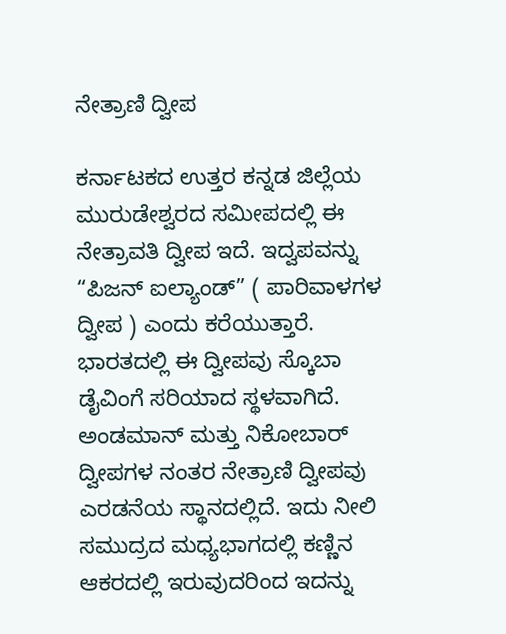ನೇತ್ರಾಣಿ ದ್ವೀಪ

ಕರ್ನಾಟಕದ ಉತ್ತರ ಕನ್ನಡ ಜಿಲ್ಲೆಯ ಮುರುಡೇಶ್ವರದ ಸಮೀಪದಲ್ಲಿ ಈ ನೇತ್ರಾವತಿ ದ್ವೀಪ ಇದೆ. ಇದ್ವಪವನ್ನು “ಪಿಜನ್ ಐಲ್ಯಾಂಡ್” ( ಪಾರಿವಾಳಗಳ ದ್ವೀಪ ) ಎಂದು ಕರೆಯುತ್ತಾರೆ.
ಭಾರತದಲ್ಲಿ ಈ ದ್ವೀಪವು ಸ್ಕೊಬಾ ಡೈವಿಂಗೆ ಸರಿಯಾದ ಸ್ಥಳವಾಗಿದೆ. ಅಂಡಮಾನ್ ಮತ್ತು ನಿಕೋಬಾರ್ ದ್ವೀಪಗಳ ನಂತರ ನೇತ್ರಾಣಿ ದ್ವೀಪವು ಎರಡನೆಯ ಸ್ಥಾನದಲ್ಲಿದೆ. ಇದು ನೀಲಿ ಸಮುದ್ರದ ಮಧ್ಯಭಾಗದಲ್ಲಿ ಕಣ್ಣಿನ ಆಕರದಲ್ಲಿ ಇರುವುದರಿಂದ ಇದನ್ನು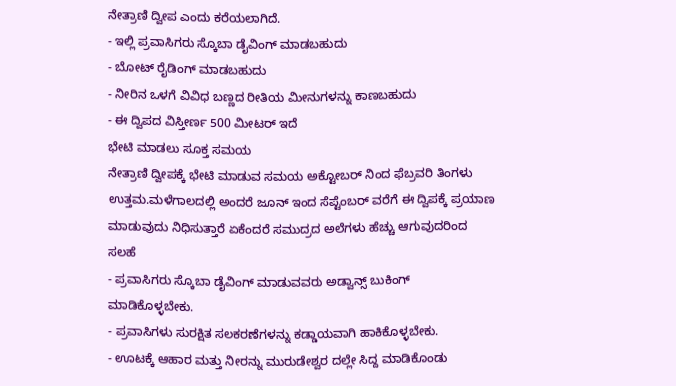ನೇತ್ರಾಣಿ ದ್ವೀಪ ಎಂದು ಕರೆಯಲಾಗಿದೆ.
- ಇಲ್ಲಿ ಪ್ರವಾಸಿಗರು ಸ್ಕೊಬಾ ಡೈವಿಂಗ್ ಮಾಡಬಹುದು
- ಬೋಟ್ ರೈಡಿಂಗ್ ಮಾಡಬಹುದು
- ನೀರಿನ ಒಳಗೆ ವಿವಿಧ ಬಣ್ಣದ ರೀತಿಯ ಮೀನುಗಳನ್ನು ಕಾಣಬಹುದು
- ಈ ದ್ವಿಪದ ವಿಸ್ತೀರ್ಣ 500 ಮೀಟರ್ ಇದೆ
ಭೇಟಿ ಮಾಡಲು ಸೂಕ್ತ ಸಮಯ
ನೇತ್ರಾಣಿ ದ್ವೀಪಕ್ಕೆ ಭೇಟಿ ಮಾಡುವ ಸಮಯ ಅಕ್ಟೋಬರ್ ನಿಂದ ಫೆಬ್ರವರಿ ತಿಂಗಳು ಉತ್ತಮ.ಮಳೆಗಾಲದಲ್ಲಿ ಅಂದರೆ ಜೂನ್ ಇಂದ ಸೆಪ್ಟೆಂಬರ್ ವರೆಗೆ ಈ ದ್ವಿಪಕ್ಕೆ ಪ್ರಯಾಣ ಮಾಡುವುದು ನಿಧಿಸುತ್ತಾರೆ ಏಕೆಂದರೆ ಸಮುದ್ರದ ಅಲೆಗಳು ಹೆಚ್ಚು ಆಗುವುದರಿಂದ
ಸಲಹೆ
- ಪ್ರವಾಸಿಗರು ಸ್ಕೊಬಾ ಡೈವಿಂಗ್ ಮಾಡುವವರು ಅಡ್ವಾನ್ಸ್ ಬುಕಿಂಗ್ ಮಾಡಿಕೊಳ್ಳಬೇಕು.
- ಪ್ರವಾಸಿಗಳು ಸುರಕ್ಷಿತ ಸಲಕರಣೆಗಳನ್ನು ಕಡ್ಡಾಯವಾಗಿ ಹಾಕಿಕೊಳ್ಳಬೇಕು.
- ಊಟಕ್ಕೆ ಆಹಾರ ಮತ್ತು ನೀರನ್ನು ಮುರುಡೇಶ್ವರ ದಲ್ಲೇ ಸಿದ್ದ ಮಾಡಿಕೊಂಡು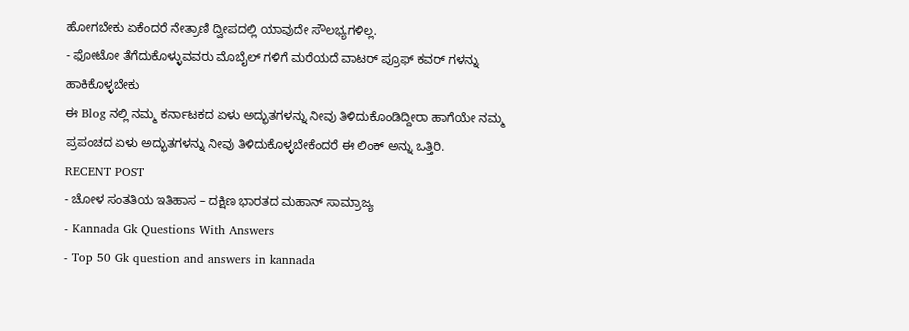ಹೋಗಬೇಕು ಏಕೆಂದರೆ ನೇತ್ರಾಣಿ ದ್ವೀಪದಲ್ಲಿ ಯಾವುದೇ ಸೌಲಭ್ಯಗಳಿಲ್ಲ.
- ಫೋಟೋ ತೆಗೆದುಕೊಳ್ಳುವವರು ಮೊಬೈಲ್ ಗಳಿಗೆ ಮರೆಯದೆ ವಾಟರ್ ಪ್ರೂಫ್ ಕವರ್ ಗಳನ್ನು ಹಾಕಿಕೊಳ್ಳಬೇಕು
ಈ Blog ನಲ್ಲಿ ನಮ್ಮ ಕರ್ನಾಟಕದ ಏಳು ಅದ್ಭುತಗಳನ್ನು ನೀವು ತಿಳಿದುಕೊಂಡಿದ್ದೀರಾ ಹಾಗೆಯೇ ನಮ್ಮ ಪ್ರಪಂಚದ ಏಳು ಅದ್ಭುತಗಳನ್ನು ನೀವು ತಿಳಿದುಕೊಳ್ಳಬೇಕೆಂದರೆ ಈ ಲಿಂಕ್ ಅನ್ನು ಒತ್ತಿರಿ.
RECENT POST
- ಚೋಳ ಸಂತತಿಯ ಇತಿಹಾಸ – ದಕ್ಷಿಣ ಭಾರತದ ಮಹಾನ್ ಸಾಮ್ರಾಜ್ಯ
- Kannada Gk Questions With Answers
- Top 50 Gk question and answers in kannada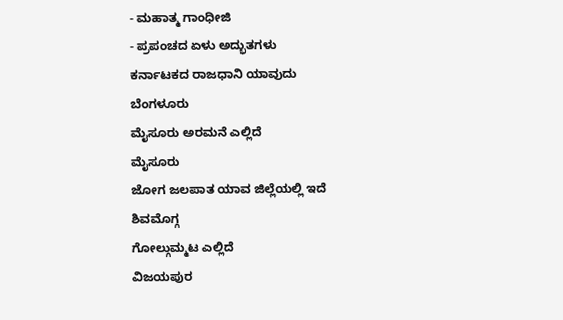- ಮಹಾತ್ಮ ಗಾಂಧೀಜಿ
- ಪ್ರಪಂಚದ ಏಳು ಅದ್ಭುತಗಳು
ಕರ್ನಾಟಕದ ರಾಜಧಾನಿ ಯಾವುದು
ಬೆಂಗಳೂರು
ಮೈಸೂರು ಅರಮನೆ ಎಲ್ಲಿದೆ
ಮೈಸೂರು
ಜೋಗ ಜಲಪಾತ ಯಾವ ಜಿಲ್ಲೆಯಲ್ಲಿ ಇದೆ
ಶಿವಮೊಗ್ಗ
ಗೋಲ್ಗುಮ್ಮಟ ಎಲ್ಲಿದೆ
ವಿಜಯಪುರ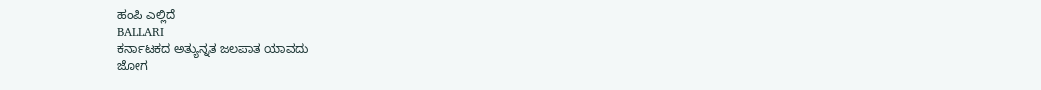ಹಂಪಿ ಎಲ್ಲಿದೆ
BALLARI
ಕರ್ನಾಟಕದ ಅತ್ಯುನ್ನತ ಜಲಪಾತ ಯಾವದು
ಜೋಗ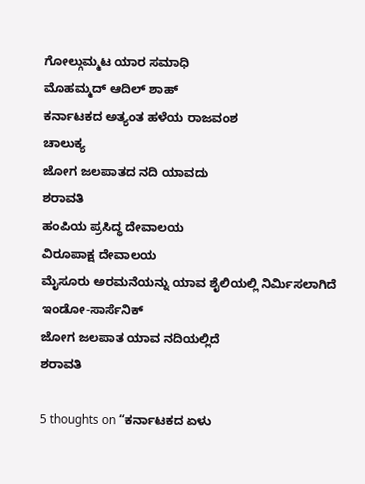ಗೋಲ್ಗುಮ್ಮಟ ಯಾರ ಸಮಾಧಿ
ಮೊಹಮ್ಮದ್ ಆದಿಲ್ ಶಾಹ್
ಕರ್ನಾಟಕದ ಅತ್ಯಂತ ಹಳೆಯ ರಾಜವಂಶ
ಚಾಲುಕ್ಯ
ಜೋಗ ಜಲಪಾತದ ನದಿ ಯಾವದು
ಶರಾವತಿ
ಹಂಪಿಯ ಪ್ರಸಿದ್ಧ ದೇವಾಲಯ
ವಿರೂಪಾಕ್ಷ ದೇವಾಲಯ
ಮೈಸೂರು ಅರಮನೆಯನ್ನು ಯಾವ ಶೈಲಿಯಲ್ಲಿ ನಿರ್ಮಿಸಲಾಗಿದೆ
ಇಂಡೋ-ಸಾರ್ಸೆನಿಕ್
ಜೋಗ ಜಲಪಾತ ಯಾವ ನದಿಯಲ್ಲಿದೆ
ಶರಾವತಿ

5 thoughts on “ಕರ್ನಾಟಕದ ಏಳು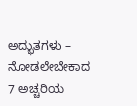ಅದ್ಭುತಗಳು – ನೋಡಲೇಬೇಕಾದ 7 ಅಚ್ಚರಿಯ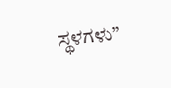ಸ್ಥಳಗಳು”